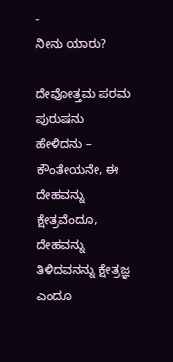-
ನೀನು ಯಾರು?

ದೇವೋತ್ತಮ ಪರಮ ಪುರುಷನು ಹೇಳಿದನು – ಕೌಂತೇಯನೇ, ಈ ದೇಹವನ್ನು ಕ್ಷೇತ್ರವೆಂದೂ, ದೇಹವನ್ನು ತಿಳಿದವನನ್ನು ಕ್ಷೇತ್ರಜ್ಞ ಎಂದೂ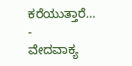ಕರೆಯುತ್ತಾರೆ…
-
ವೇದವಾಕ್ಯ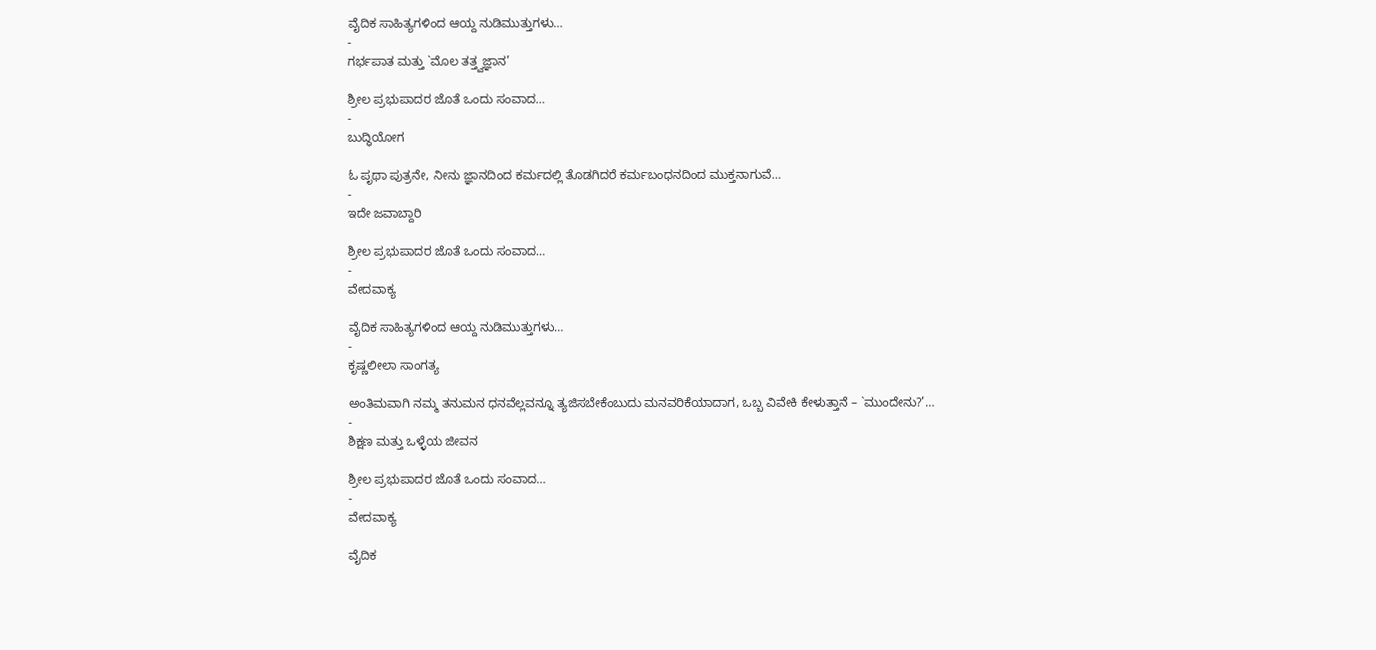ವೈದಿಕ ಸಾಹಿತ್ಯಗಳಿಂದ ಆಯ್ದ ನುಡಿಮುತ್ತುಗಳು…
-
ಗರ್ಭಪಾತ ಮತ್ತು `ಮೊಲ ತತ್ತ್ವಜ್ಞಾನ’

ಶ್ರೀಲ ಪ್ರಭುಪಾದರ ಜೊತೆ ಒಂದು ಸಂವಾದ…
-
ಬುದ್ಧಿಯೋಗ

ಓ ಪೃಥಾ ಪುತ್ರನೇ, ನೀನು ಜ್ಞಾನದಿಂದ ಕರ್ಮದಲ್ಲಿ ತೊಡಗಿದರೆ ಕರ್ಮಬಂಧನದಿಂದ ಮುಕ್ತನಾಗುವೆ…
-
ಇದೇ ಜವಾಬ್ದಾರಿ

ಶ್ರೀಲ ಪ್ರಭುಪಾದರ ಜೊತೆ ಒಂದು ಸಂವಾದ…
-
ವೇದವಾಕ್ಯ

ವೈದಿಕ ಸಾಹಿತ್ಯಗಳಿಂದ ಆಯ್ದ ನುಡಿಮುತ್ತುಗಳು…
-
ಕೃಷ್ಣಲೀಲಾ ಸಾಂಗತ್ಯ

ಅಂತಿಮವಾಗಿ ನಮ್ಮ ತನುಮನ ಧನವೆಲ್ಲವನ್ನೂ ತ್ಯಜಿಸಬೇಕೆಂಬುದು ಮನವರಿಕೆಯಾದಾಗ, ಒಬ್ಬ ವಿವೇಕಿ ಕೇಳುತ್ತಾನೆ – `ಮುಂದೇನು?’…
-
ಶಿಕ್ಷಣ ಮತ್ತು ಒಳ್ಳೆಯ ಜೀವನ

ಶ್ರೀಲ ಪ್ರಭುಪಾದರ ಜೊತೆ ಒಂದು ಸಂವಾದ…
-
ವೇದವಾಕ್ಯ

ವೈದಿಕ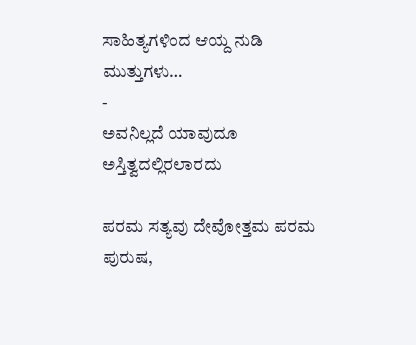ಸಾಹಿತ್ಯಗಳಿಂದ ಆಯ್ದ ನುಡಿ ಮುತ್ತುಗಳು…
-
ಅವನಿಲ್ಲದೆ ಯಾವುದೂ ಅಸ್ತಿತ್ವದಲ್ಲಿರಲಾರದು

ಪರಮ ಸತ್ಯವು ದೇವೋತ್ತಮ ಪರಮ ಪುರುಷ,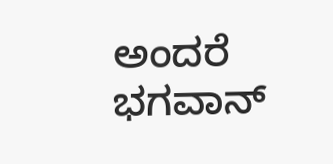ಅಂದರೆ ಭಗವಾನ್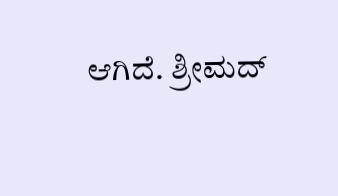ಆಗಿದೆ. ಶ್ರೀಮದ್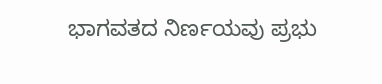ಭಾಗವತದ ನಿರ್ಣಯವು ಪ್ರಭು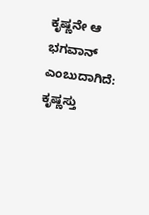ಕೃಷ್ಣನೇ ಆ ಭಗವಾನ್ ಎಂಬುದಾಗಿದೆ: ಕೃಷ್ಣಸ್ತು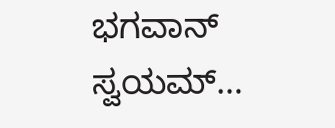ಭಗವಾನ್ ಸ್ವಯಮ್…